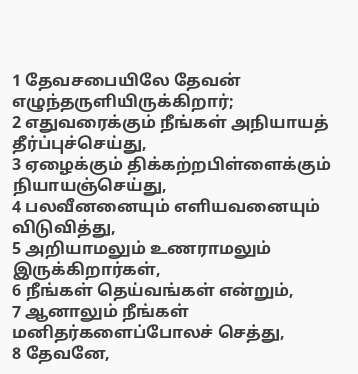1 தேவசபையிலே தேவன் எழுந்தருளியிருக்கிறார்;
2 எதுவரைக்கும் நீங்கள் அநியாயத் தீர்ப்புச்செய்து,
3 ஏழைக்கும் திக்கற்றபிள்ளைக்கும் நியாயஞ்செய்து,
4 பலவீனனையும் எளியவனையும் விடுவித்து,
5 அறியாமலும் உணராமலும் இருக்கிறார்கள்,
6 நீங்கள் தெய்வங்கள் என்றும்,
7 ஆனாலும் நீங்கள் மனிதர்களைப்போலச் செத்து,
8 தேவனே,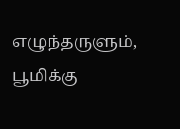எழுந்தருளும், பூமிக்கு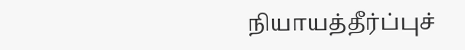நியாயத்தீர்ப்புச்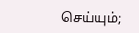செய்யும்;